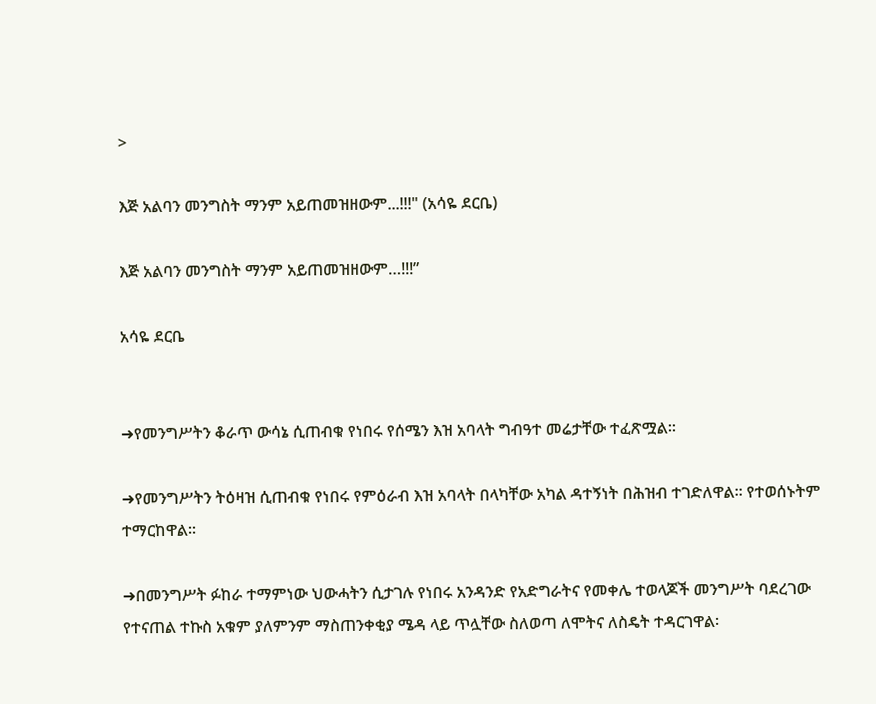>

እጅ አልባን መንግስት ማንም አይጠመዝዘውም...!!!" (አሳዬ ደርቤ)

እጅ አልባን መንግስት ማንም አይጠመዝዘውም…!!!”

አሳዬ ደርቤ


➜የመንግሥትን ቆራጥ ውሳኔ ሲጠብቁ የነበሩ የሰሜን እዝ አባላት ግብዓተ መሬታቸው ተፈጽሟል፡፡

➜የመንግሥትን ትዕዛዝ ሲጠብቁ የነበሩ የምዕራብ እዝ አባላት በላካቸው አካል ዳተኝነት በሕዝብ ተገድለዋል፡፡ የተወሰኑትም ተማርከዋል፡፡

➜በመንግሥት ፉከራ ተማምነው ህውሓትን ሲታገሉ የነበሩ አንዳንድ የአድግራትና የመቀሌ ተወላጆች መንግሥት ባደረገው የተናጠል ተኩስ አቁም ያለምንም ማስጠንቀቂያ ሜዳ ላይ ጥሏቸው ስለወጣ ለሞትና ለስዴት ተዳርገዋል፡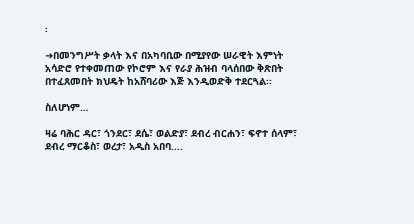፡

➜በመንግሥት ቃላት እና በአካባቢው በሚያየው ሠራዊት እምነት አሳድሮ የተቀመጠው የኮሮም እና የራያ ሕዝብ ባላሰበው ቅጽበት በተፈጸመበት ክህዴት ከአሸባሪው እጅ እንዲወድቅ ተደርጓል፡፡

ስለሆነም…

ዛሬ ባሕር ዳር፣ ጎንደር፣ ደሴ፣ ወልድያ፣ ደብረ ብርሐን፣ ፍኖተ ሰላም፣ ደብረ ማርቆስ፣ ወረታ፣ አዲስ አበባ….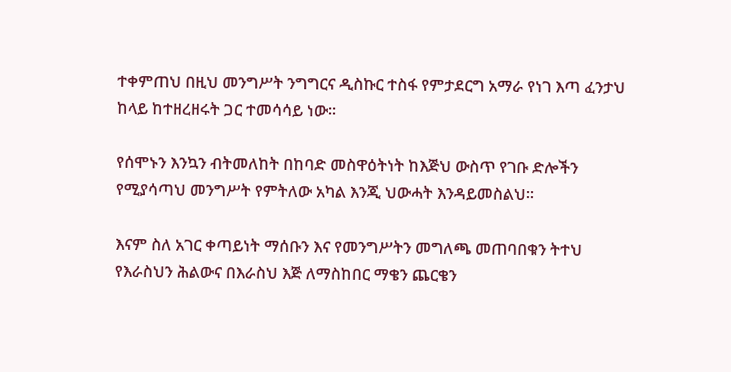ተቀምጠህ በዚህ መንግሥት ንግግርና ዲስኩር ተስፋ የምታደርግ አማራ የነገ እጣ ፈንታህ ከላይ ከተዘረዘሩት ጋር ተመሳሳይ ነው፡፡

የሰሞኑን እንኳን ብትመለከት በከባድ መስዋዕትነት ከእጅህ ውስጥ የገቡ ድሎችን የሚያሳጣህ መንግሥት የምትለው አካል እንጂ ህውሓት እንዳይመስልህ፡፡

እናም ስለ አገር ቀጣይነት ማሰቡን እና የመንግሥትን መግለጫ መጠባበቁን ትተህ የእራስህን ሕልውና በእራስህ እጅ ለማስከበር ማቄን ጨርቄን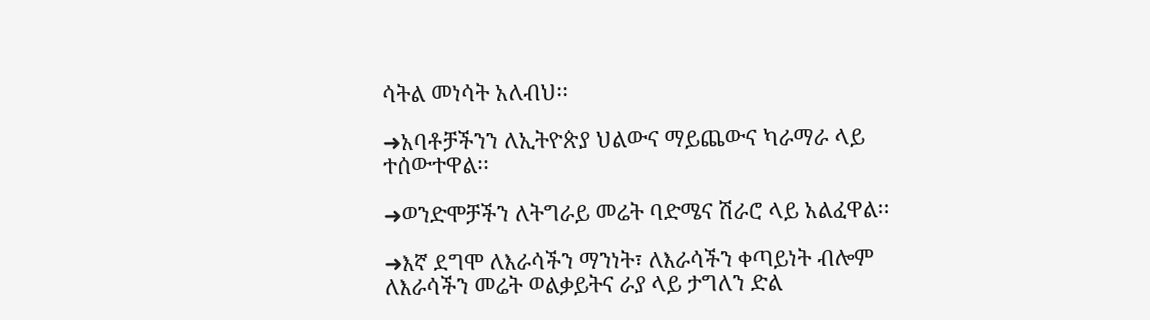ሳትል መነሳት አለብህ፡፡

➜አባቶቻችንን ለኢትዮጵያ ህልውና ማይጨውና ካራማራ ላይ ተሰውተዋል፡፡

➜ወንድሞቻችን ለትግራይ መሬት ባድሜና ሽራሮ ላይ አልፈዋል፡፡

➜እኛ ደግሞ ለእራሳችን ማንነት፣ ለእራሳችን ቀጣይነት ብሎም ለእራሳችን መሬት ወልቃይትና ራያ ላይ ታግለን ድል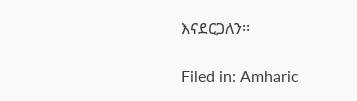እናደርጋለን፡፡

Filed in: Amharic